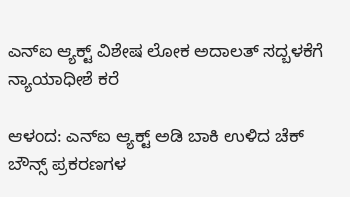ಎನ್ಐ ಆ್ಯಕ್ಟ್ ವಿಶೇಷ ಲೋಕ ಅದಾಲತ್ ಸದ್ಬಳಕೆಗೆ ನ್ಯಾಯಾಧೀಶೆ ಕರೆ

ಆಳಂದ: ಎನ್ಐ ಆ್ಯಕ್ಟ್ ಅಡಿ ಬಾಕಿ ಉಳಿದ ಚೆಕ್ ಬೌನ್ಸ್ ಪ್ರಕರಣಗಳ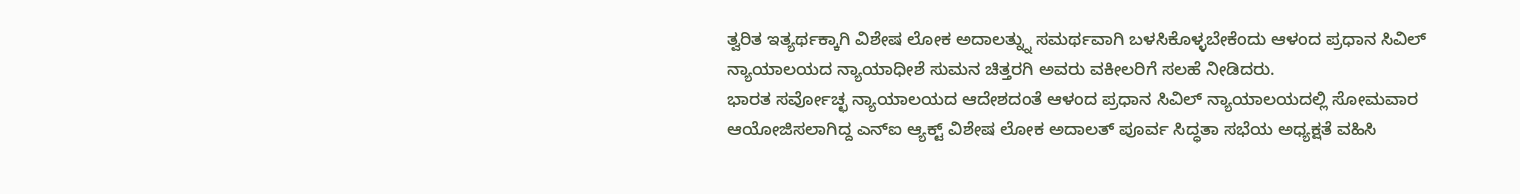ತ್ವರಿತ ಇತ್ಯರ್ಥಕ್ಕಾಗಿ ವಿಶೇಷ ಲೋಕ ಅದಾಲತ್ನ್ನು ಸಮರ್ಥವಾಗಿ ಬಳಸಿಕೊಳ್ಳಬೇಕೆಂದು ಆಳಂದ ಪ್ರಧಾನ ಸಿವಿಲ್ ನ್ಯಾಯಾಲಯದ ನ್ಯಾಯಾಧೀಶೆ ಸುಮನ ಚಿತ್ತರಗಿ ಅವರು ವಕೀಲರಿಗೆ ಸಲಹೆ ನೀಡಿದರು.
ಭಾರತ ಸರ್ವೋಚ್ಛ ನ್ಯಾಯಾಲಯದ ಆದೇಶದಂತೆ ಆಳಂದ ಪ್ರಧಾನ ಸಿವಿಲ್ ನ್ಯಾಯಾಲಯದಲ್ಲಿ ಸೋಮವಾರ ಆಯೋಜಿಸಲಾಗಿದ್ದ ಎನ್ಐ ಆ್ಯಕ್ಟ್ ವಿಶೇಷ ಲೋಕ ಅದಾಲತ್ ಪೂರ್ವ ಸಿದ್ಧತಾ ಸಭೆಯ ಅಧ್ಯಕ್ಷತೆ ವಹಿಸಿ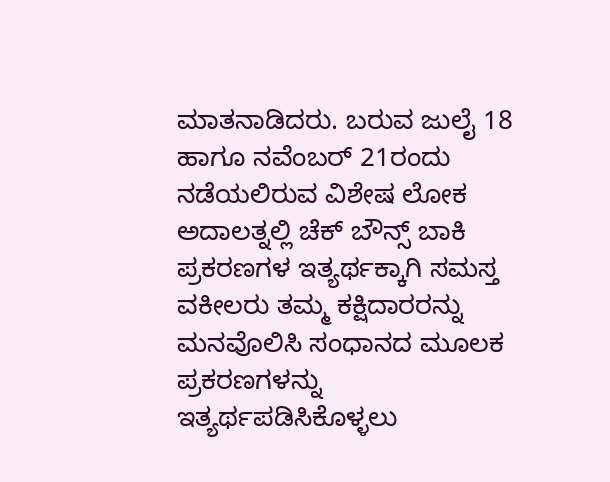ಮಾತನಾಡಿದರು. ಬರುವ ಜುಲೈ 18 ಹಾಗೂ ನವೆಂಬರ್ 21ರಂದು ನಡೆಯಲಿರುವ ವಿಶೇಷ ಲೋಕ ಅದಾಲತ್ನಲ್ಲಿ ಚೆಕ್ ಬೌನ್ಸ್ ಬಾಕಿ ಪ್ರಕರಣಗಳ ಇತ್ಯರ್ಥಕ್ಕಾಗಿ ಸಮಸ್ತ ವಕೀಲರು ತಮ್ಮ ಕಕ್ಷಿದಾರರನ್ನು ಮನವೊಲಿಸಿ ಸಂಧಾನದ ಮೂಲಕ ಪ್ರಕರಣಗಳನ್ನು ಇತ್ಯರ್ಥಪಡಿಸಿಕೊಳ್ಳಲು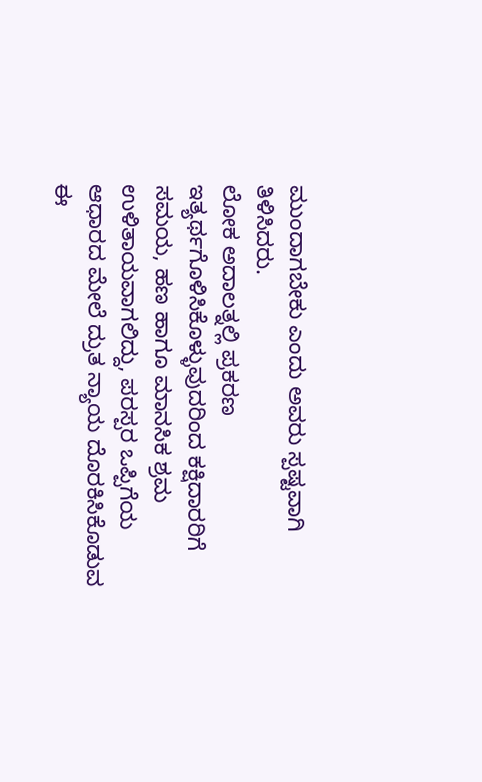ಮುಂದಾಗಬೇಕು ಎಂದು ಅವರು ಸ್ಪಷ್ಟವಾಗಿ ತಿಳಿಸಿದರು.
ಲೋಕ ಅದಾಲತ್ನಲ್ಲಿ ಪ್ರಕರಣ ಇತ್ಯರ್ಥಗೊಳಿಸಿಕೊಳ್ಳುವುದರಿಂದ ಕಕ್ಷಿದಾರರಿಗೆ ಸಮಯ, ಹಣ ಹಾಗೂ ಮಾನಸಿಕ ಶ್ರಮ ಉಳಿತಾಯವಾಗಲಿದ್ದು, ಪರಸ್ಪರ ಒಪ್ಪಿಗೆಯ ಆಧಾರದ ಮೇಲೆ ದ್ರುತ ನ್ಯಾಯ ದೊರಕಿಸಿಕೊಡುವ ಈ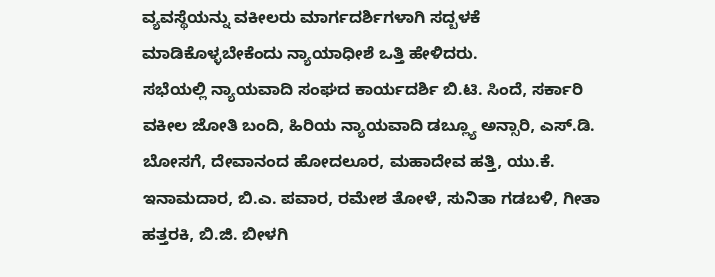ವ್ಯವಸ್ಥೆಯನ್ನು ವಕೀಲರು ಮಾರ್ಗದರ್ಶಿಗಳಾಗಿ ಸದ್ಬಳಕೆ ಮಾಡಿಕೊಳ್ಳಬೇಕೆಂದು ನ್ಯಾಯಾಧೀಶೆ ಒತ್ತಿ ಹೇಳಿದರು.
ಸಭೆಯಲ್ಲಿ ನ್ಯಾಯವಾದಿ ಸಂಘದ ಕಾರ್ಯದರ್ಶಿ ಬಿ.ಟಿ. ಸಿಂದೆ, ಸರ್ಕಾರಿ ವಕೀಲ ಜೋತಿ ಬಂದಿ, ಹಿರಿಯ ನ್ಯಾಯವಾದಿ ಡಬ್ಲ್ಯೂ ಅನ್ಸಾರಿ, ಎಸ್.ಡಿ. ಬೋಸಗೆ, ದೇವಾನಂದ ಹೋದಲೂರ, ಮಹಾದೇವ ಹತ್ತಿ, ಯು.ಕೆ. ಇನಾಮದಾರ, ಬಿ.ಎ. ಪವಾರ, ರಮೇಶ ತೋಳೆ, ಸುನಿತಾ ಗಡಬಳಿ, ಗೀತಾ ಹತ್ತರಕಿ, ಬಿ.ಜಿ. ಬೀಳಗಿ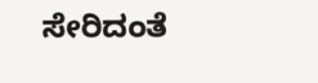ಸೇರಿದಂತೆ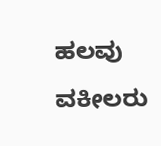ಹಲವು ವಕೀಲರು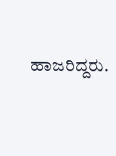ಹಾಜರಿದ್ದರು.